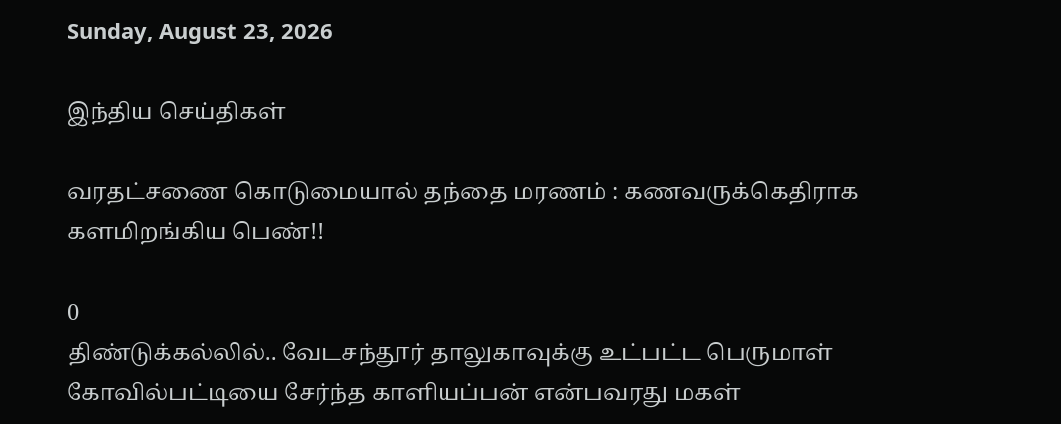Sunday, August 23, 2026

இந்திய செய்திகள்

வரதட்சணை கொடுமையால் தந்தை மரணம் : கணவருக்கெதிராக களமிறங்கிய பெண்!!

0
திண்டுக்கல்லில்.. வேடசந்தூர் தாலுகாவுக்கு உட்பட்ட பெருமாள் கோவில்பட்டியை சேர்ந்த காளியப்பன் என்பவரது மகள்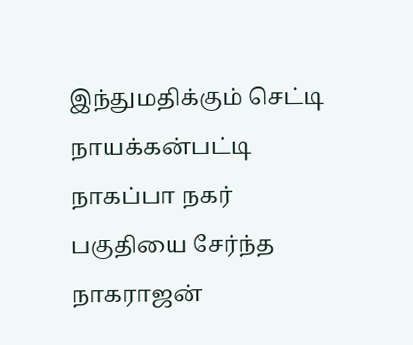இந்துமதிக்கும் செட்டி நாயக்கன்பட்டி நாகப்பா நகர் பகுதியை சேர்ந்த நாகராஜன்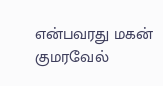என்பவரது மகன் குமரவேல்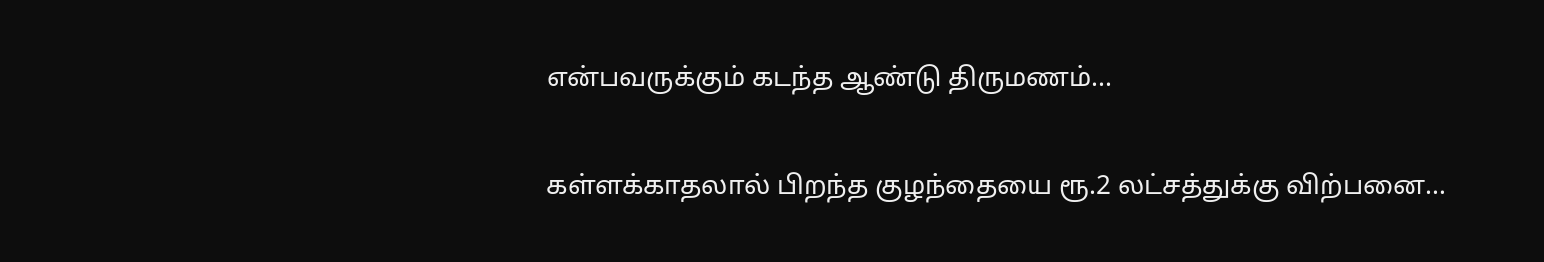என்பவருக்கும் கடந்த ஆண்டு திருமணம்...

கள்ளக்காதலால் பிறந்த குழந்தையை ரூ.2 லட்சத்துக்கு விற்பனை…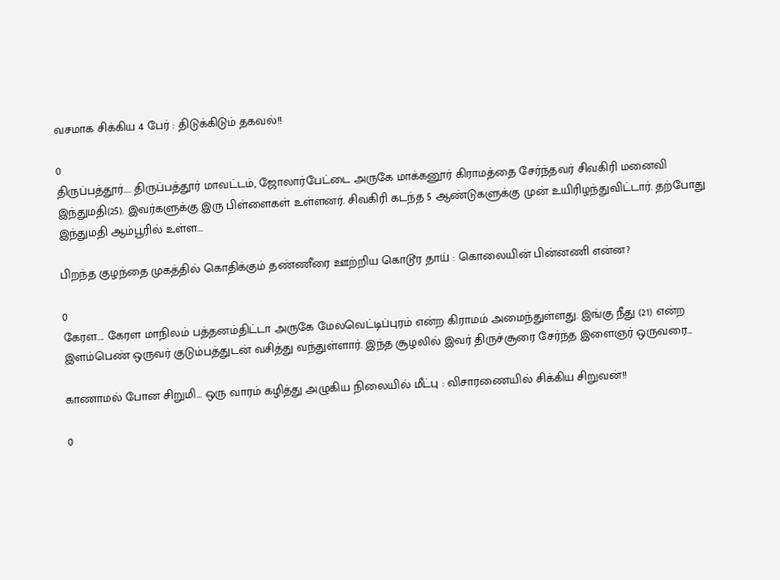வசமாக சிக்கிய 4 பேர் : திடுக்கிடும் தகவல்!!

0
திருப்பத்தூர்.... திருப்பத்தூர் மாவட்டம், ஜோலார்பேட்டை அருகே மாக்கனூர் கிராமத்தை சேர்ந்தவர் சிவகிரி மனைவி இந்துமதி(25). இவர்களுக்கு இரு பிள்ளைகள் உள்ளனர். சிவகிரி கடந்த 5 ஆண்டுகளுக்கு முன் உயிரிழந்துவிட்டார். தற்போது இந்துமதி ஆம்பூரில் உள்ள...

பிறந்த குழந்தை முகத்தில் கொதிக்கும் தண்ணீரை ஊற்றிய கொடூர தாய் : கொலையின் பின்னணி என்ன?

0
கேரள.... கேரள மாநிலம் பத்தனம்திட்டா அருகே மேலவெட்டிப்புரம் என்ற கிராமம் அமைந்துள்ளது. இங்கு நீது (21) என்ற இளம்பெண் ஒருவர் குடும்பத்துடன் வசித்து வந்துள்ளார். இந்த சூழலில் இவர் திருச்சூரை சேர்ந்த இளைஞர் ஒருவரை...

காணாமல் போன சிறுமி… ஒரு வாரம் கழித்து அழுகிய நிலையில் மீட்பு : விசாரணையில் சிக்கிய சிறுவன்!!

0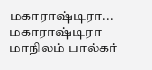மகாராஷ்டிரா... மகாராஷ்டிரா மாநிலம் பால்கர்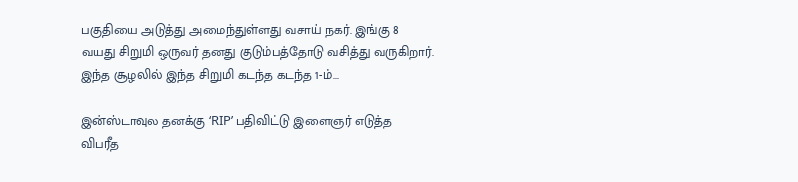பகுதியை அடுத்து அமைந்துள்ளது வசாய் நகர். இங்கு 8 வயது சிறுமி ஒருவர் தனது குடும்பத்தோடு வசித்து வருகிறார். இந்த சூழலில் இந்த சிறுமி கடந்த கடந்த 1-ம்...

இன்ஸ்டாவுல தனக்கு ‘RIP’ பதிவிட்டு இளைஞர் எடுத்த விபரீத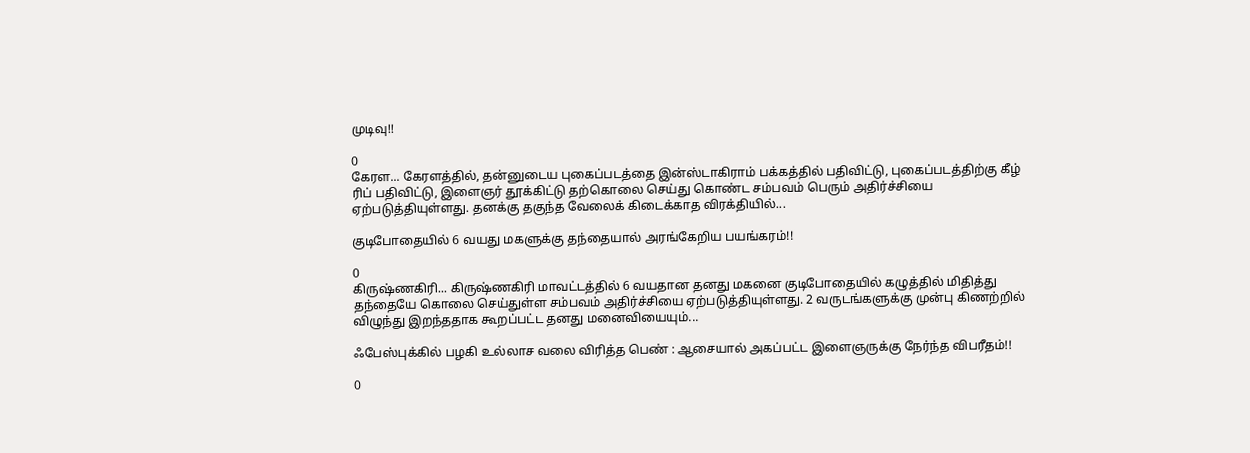முடிவு!!

0
கேரள... கேரளத்தில், தன்னுடைய புகைப்படத்தை இன்ஸ்டாகிராம் பக்கத்தில் பதிவிட்டு, புகைப்படத்திற்கு கீழ் ரிப் பதிவிட்டு, இளைஞர் தூக்கிட்டு தற்கொலை செய்து கொண்ட சம்பவம் பெரும் அதிர்ச்சியை ஏற்படுத்தியுள்ளது. தனக்கு தகுந்த வேலைக் கிடைக்காத விரக்தியில்...

குடிபோதையில் 6 வயது மகளுக்கு தந்தையால் அரங்கேறிய பயங்கரம்!!

0
கிருஷ்ணகிரி... கிருஷ்ணகிரி மாவட்டத்தில் 6 வயதான தனது மகனை குடிபோதையில் கழுத்தில் மிதித்து தந்தையே கொலை செய்துள்ள சம்பவம் அதிர்ச்சியை ஏற்படுத்தியுள்ளது. 2 வருடங்களுக்கு முன்பு கிணற்றில் விழுந்து இறந்ததாக கூறப்பட்ட தனது மனைவியையும்...

ஃபேஸ்புக்கில் பழகி உல்லாச வலை விரித்த பெண் : ஆசையால் அகப்பட்ட இளைஞருக்கு நேர்ந்த விபரீதம்!!

0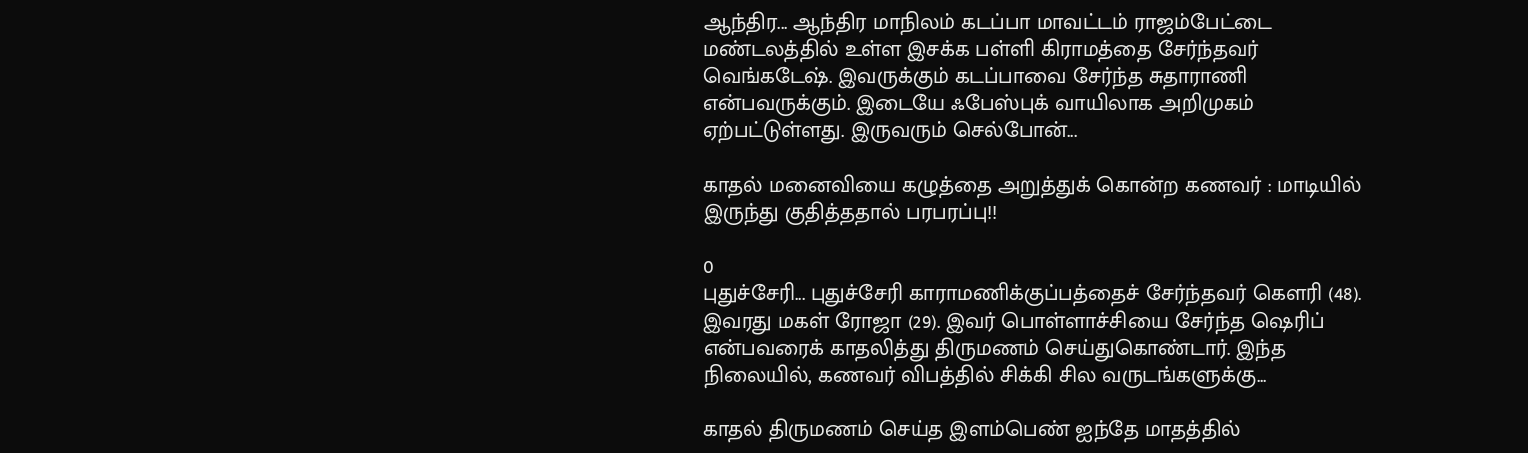ஆந்திர... ஆந்திர மாநிலம் கடப்பா மாவட்டம் ராஜம்பேட்டை மண்டலத்தில் உள்ள இசக்க பள்ளி கிராமத்தை சேர்ந்தவர் வெங்கடேஷ். இவருக்கும் கடப்பாவை சேர்ந்த சுதாராணி என்பவருக்கும். இடையே ஃபேஸ்புக் வாயிலாக அறிமுகம் ஏற்பட்டுள்ளது. இருவரும் செல்போன்...

காதல் மனைவியை கழுத்தை அறுத்துக் கொன்ற கணவர் : மாடியில் இருந்து குதித்ததால் பரபரப்பு!!

0
புதுச்சேரி... புதுச்சேரி காராமணிக்குப்பத்தைச் சேர்ந்தவர் கெளரி (48). இவரது மகள் ரோஜா (29). இவர் பொள்ளாச்சியை சேர்ந்த ஷெரிப் என்பவரைக் காதலித்து திருமணம் செய்துகொண்டார். இந்த நிலையில், கணவர் விபத்தில் சிக்கி சில வருடங்களுக்கு...

காதல் திருமணம் செய்த இளம்பெண் ஐந்தே மாதத்தில்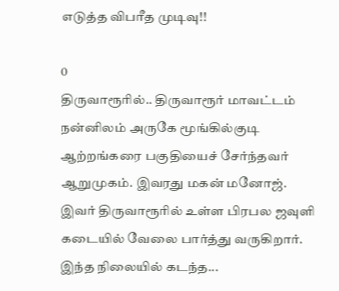எடுத்த விபரீத முடிவு!!

0
திருவாரூரில்.. திருவாரூர் மாவட்டம் நன்னிலம் அருகே மூங்கில்குடி ஆற்றங்கரை பகுதியைச் சேர்ந்தவர் ஆறுமுகம். இவரது மகன் மனோஜ். இவர் திருவாரூரில் உள்ள பிரபல ஜவுளி கடையில் வேலை பார்த்து வருகிறார். இந்த நிலையில் கடந்த...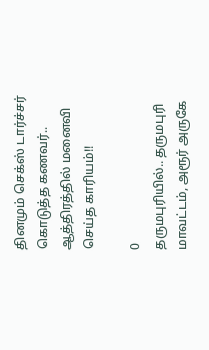தினமும் செக்ஸ் டார்ச்சர் கொடுத்த கணவர்.. ஆத்திரத்தில் மனைவி செய்த காரியம்!!

0
தருமபுரியில்.. தருமபுரி மாவட்டம், அரூர் அருகே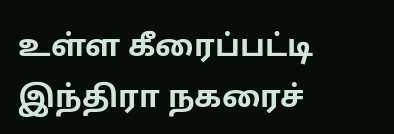உள்ள கீரைப்பட்டி இந்திரா நகரைச்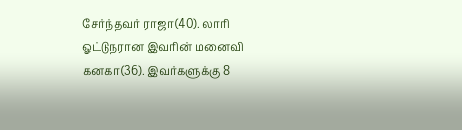சேர்ந்தவர் ராஜா(40). லாரி ஓட்டுநரான இவரின் மனைவி கனகா(36). இவர்களுக்கு 8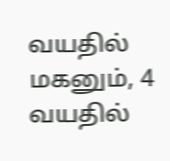வயதில் மகனும், 4 வயதில்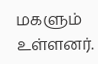மகளும் உள்ளனர்.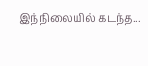இந்நிலையில் கடந்த...